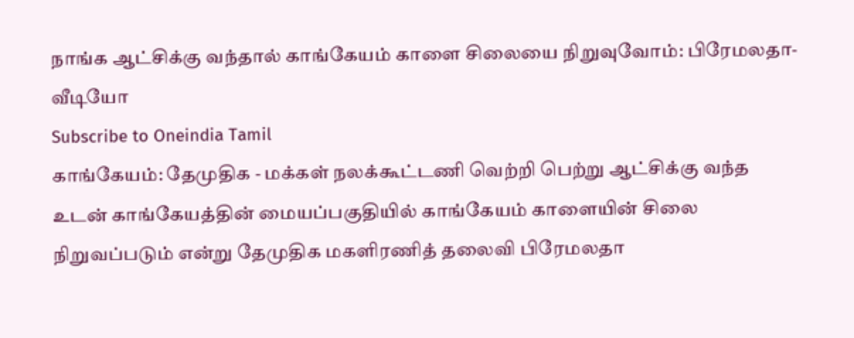நாங்க ஆட்சிக்கு வந்தால் காங்கேயம் காளை சிலையை நிறுவுவோம்: பிரேமலதா- வீடியோ
Subscribe to Oneindia Tamil
காங்கேயம்: தேமுதிக - மக்கள் நலக்கூட்டணி வெற்றி பெற்று ஆட்சிக்கு வந்த உடன் காங்கேயத்தின் மையப்பகுதியில் காங்கேயம் காளையின் சிலை நிறுவப்படும் என்று தேமுதிக மகளிரணித் தலைவி பிரேமலதா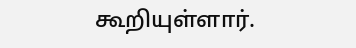கூறியுள்ளார்.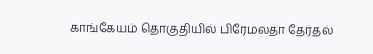காங்கேயம் தொகுதியில் பிரேமலதா தேர்தல்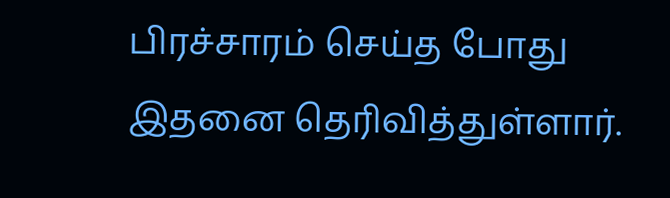பிரச்சாரம் செய்த போது இதனை தெரிவித்துள்ளார்.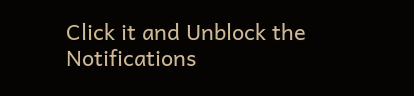Click it and Unblock the Notifications